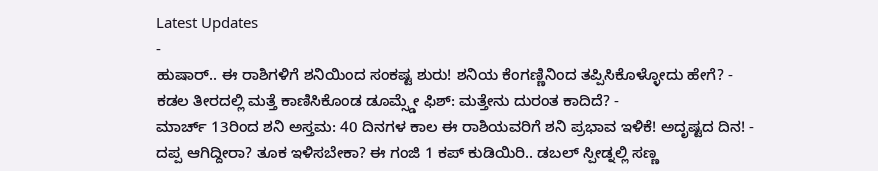Latest Updates
-
ಹುಷಾರ್.. ಈ ರಾಶಿಗಳಿಗೆ ಶನಿಯಿಂದ ಸಂಕಷ್ಟ ಶುರು! ಶನಿಯ ಕೆಂಗಣ್ಣಿನಿಂದ ತಪ್ಪಿಸಿಕೊಳ್ಳೋದು ಹೇಗೆ? -
ಕಡಲ ತೀರದಲ್ಲಿ ಮತ್ತೆ ಕಾಣಿಸಿಕೊಂಡ ಡೂಮ್ಸ್ಡೇ ಫಿಶ್: ಮತ್ತೇನು ದುರಂತ ಕಾದಿದೆ? -
ಮಾರ್ಚ್ 13ರಿಂದ ಶನಿ ಅಸ್ತಮ: 40 ದಿನಗಳ ಕಾಲ ಈ ರಾಶಿಯವರಿಗೆ ಶನಿ ಪ್ರಭಾವ ಇಳಿಕೆ! ಅದೃಷ್ಟದ ದಿನ! -
ದಪ್ಪ ಆಗಿದ್ದೀರಾ? ತೂಕ ಇಳಿಸಬೇಕಾ? ಈ ಗಂಜಿ 1 ಕಪ್ ಕುಡಿಯಿರಿ.. ಡಬಲ್ ಸ್ಪೀಡ್ನಲ್ಲಿ ಸಣ್ಣ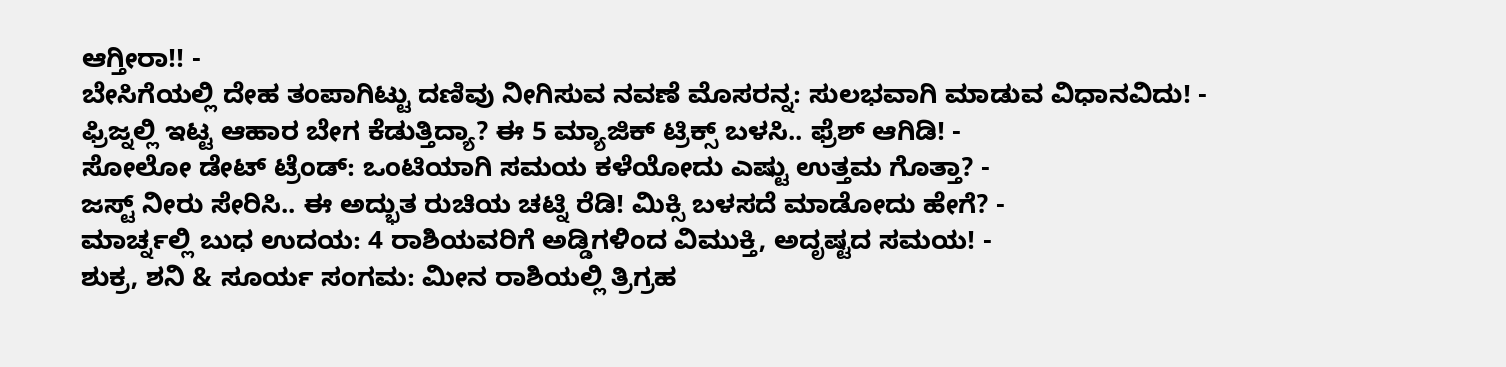ಆಗ್ತೀರಾ!! -
ಬೇಸಿಗೆಯಲ್ಲಿ ದೇಹ ತಂಪಾಗಿಟ್ಟು ದಣಿವು ನೀಗಿಸುವ ನವಣೆ ಮೊಸರನ್ನ: ಸುಲಭವಾಗಿ ಮಾಡುವ ವಿಧಾನವಿದು! -
ಫ್ರಿಜ್ನಲ್ಲಿ ಇಟ್ಟ ಆಹಾರ ಬೇಗ ಕೆಡುತ್ತಿದ್ಯಾ? ಈ 5 ಮ್ಯಾಜಿಕ್ ಟ್ರಿಕ್ಸ್ ಬಳಸಿ.. ಫ್ರೆಶ್ ಆಗಿಡಿ! -
ಸೋಲೋ ಡೇಟ್ ಟ್ರೆಂಡ್: ಒಂಟಿಯಾಗಿ ಸಮಯ ಕಳೆಯೋದು ಎಷ್ಟು ಉತ್ತಮ ಗೊತ್ತಾ? -
ಜಸ್ಟ್ ನೀರು ಸೇರಿಸಿ.. ಈ ಅದ್ಭುತ ರುಚಿಯ ಚಟ್ನಿ ರೆಡಿ! ಮಿಕ್ಸಿ ಬಳಸದೆ ಮಾಡೋದು ಹೇಗೆ? -
ಮಾರ್ಚ್ನಲ್ಲಿ ಬುಧ ಉದಯ: 4 ರಾಶಿಯವರಿಗೆ ಅಡ್ಡಿಗಳಿಂದ ವಿಮುಕ್ತಿ, ಅದೃಷ್ಟದ ಸಮಯ! -
ಶುಕ್ರ, ಶನಿ & ಸೂರ್ಯ ಸಂಗಮ: ಮೀನ ರಾಶಿಯಲ್ಲಿ ತ್ರಿಗ್ರಹ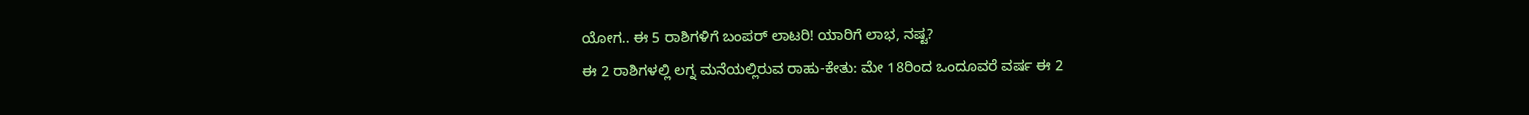ಯೋಗ.. ಈ 5 ರಾಶಿಗಳಿಗೆ ಬಂಪರ್ ಲಾಟರಿ! ಯಾರಿಗೆ ಲಾಭ, ನಷ್ಟ?
ಈ 2 ರಾಶಿಗಳಲ್ಲಿ ಲಗ್ನ ಮನೆಯಲ್ಲಿರುವ ರಾಹು-ಕೇತು: ಮೇ 18ರಿಂದ ಒಂದೂವರೆ ವರ್ಷ ಈ 2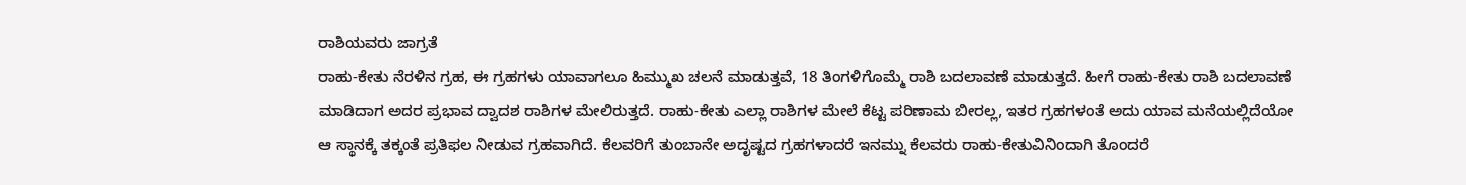ರಾಶಿಯವರು ಜಾಗ್ರತೆ
ರಾಹು-ಕೇತು ನೆರಳಿನ ಗ್ರಹ, ಈ ಗ್ರಹಗಳು ಯಾವಾಗಲೂ ಹಿಮ್ಮುಖ ಚಲನೆ ಮಾಡುತ್ತವೆ, 18 ತಿಂಗಳಿಗೊಮ್ಮೆ ರಾಶಿ ಬದಲಾವಣೆ ಮಾಡುತ್ತದೆ. ಹೀಗೆ ರಾಹು-ಕೇತು ರಾಶಿ ಬದಲಾವಣೆ ಮಾಡಿದಾಗ ಅದರ ಪ್ರಭಾವ ದ್ವಾದಶ ರಾಶಿಗಳ ಮೇಲಿರುತ್ತದೆ. ರಾಹು-ಕೇತು ಎಲ್ಲಾ ರಾಶಿಗಳ ಮೇಲೆ ಕೆಟ್ಟ ಪರಿಣಾಮ ಬೀರಲ್ಲ, ಇತರ ಗ್ರಹಗಳಂತೆ ಅದು ಯಾವ ಮನೆಯಲ್ಲಿದೆಯೋ ಆ ಸ್ಥಾನಕ್ಕೆ ತಕ್ಕಂತೆ ಪ್ರತಿಫಲ ನೀಡುವ ಗ್ರಹವಾಗಿದೆ. ಕೆಲವರಿಗೆ ತುಂಬಾನೇ ಅದೃಷ್ಟದ ಗ್ರಹಗಳಾದರೆ ಇನಮ್ನು ಕೆಲವರು ರಾಹು-ಕೇತುವಿನಿಂದಾಗಿ ತೊಂದರೆ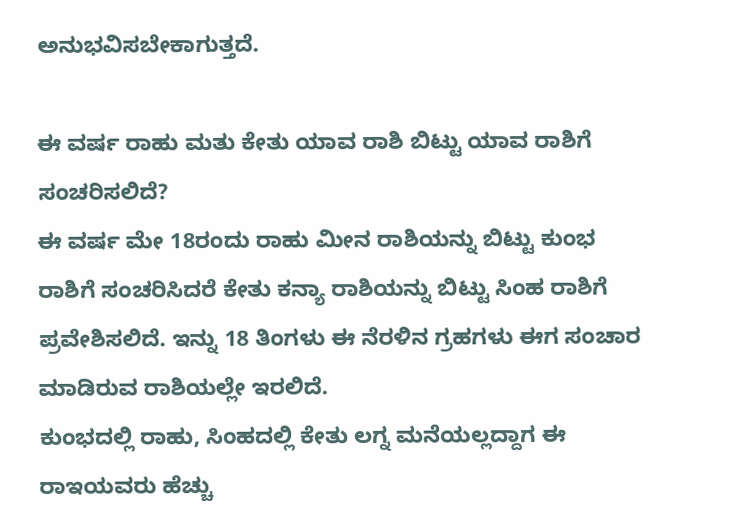ಅನುಭವಿಸಬೇಕಾಗುತ್ತದೆ.

ಈ ವರ್ಷ ರಾಹು ಮತು ಕೇತು ಯಾವ ರಾಶಿ ಬಿಟ್ಟು ಯಾವ ರಾಶಿಗೆ ಸಂಚರಿಸಲಿದೆ?
ಈ ವರ್ಷ ಮೇ 18ರಂದು ರಾಹು ಮೀನ ರಾಶಿಯನ್ನು ಬಿಟ್ಟು ಕುಂಭ ರಾಶಿಗೆ ಸಂಚರಿಸಿದರೆ ಕೇತು ಕನ್ಯಾ ರಾಶಿಯನ್ನು ಬಿಟ್ಟು ಸಿಂಹ ರಾಶಿಗೆ ಪ್ರವೇಶಿಸಲಿದೆ. ಇನ್ನು 18 ತಿಂಗಳು ಈ ನೆರಳಿನ ಗ್ರಹಗಳು ಈಗ ಸಂಚಾರ ಮಾಡಿರುವ ರಾಶಿಯಲ್ಲೇ ಇರಲಿದೆ.
ಕುಂಭದಲ್ಲಿ ರಾಹು, ಸಿಂಹದಲ್ಲಿ ಕೇತು ಲಗ್ನ ಮನೆಯಲ್ಲದ್ದಾಗ ಈ ರಾಇಯವರು ಹೆಚ್ಚು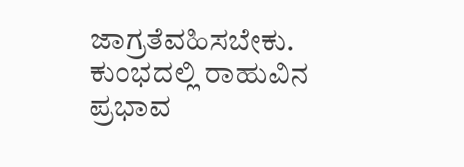ಜಾಗ್ರತೆವಹಿಸಬೇಕು.
ಕುಂಭದಲ್ಲಿ ರಾಹುವಿನ ಪ್ರಭಾವ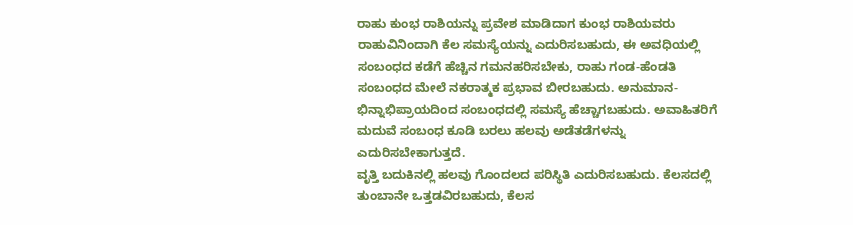ರಾಹು ಕುಂಭ ರಾಶಿಯನ್ನು ಪ್ರವೇಶ ಮಾಡಿದಾಗ ಕುಂಭ ರಾಶಿಯವರು ರಾಹುವಿನಿಂದಾಗಿ ಕೆಲ ಸಮಸ್ಯೆಯನ್ನು ಎದುರಿಸಬಹುದು, ಈ ಅವಧಿಯಲ್ಲಿ ಸಂಬಂಧದ ಕಡೆಗೆ ಹೆಚ್ಚಿನ ಗಮನಹರಿಸಬೇಕು, ರಾಹು ಗಂಡ-ಹೆಂಡತಿ ಸಂಬಂಧದ ಮೇಲೆ ನಕರಾತ್ಮಕ ಪ್ರಭಾವ ಬೀರಬಹುದು. ಅನುಮಾನ-ಭಿನ್ನಾಭಿಪ್ರಾಯದಿಂದ ಸಂಬಂಧದಲ್ಲಿ ಸಮಸ್ಯೆ ಹೆಚ್ಚಾಗಬಹುದು. ಅವಾಹಿತರಿಗೆ ಮದುವೆ ಸಂಬಂಧ ಕೂಡಿ ಬರಲು ಹಲವು ಅಡೆತಡೆಗಳನ್ನು ಎದುರಿಸಬೇಕಾಗುತ್ತದೆ.
ವೃತ್ತಿ ಬದುಕಿನಲ್ಲಿ ಹಲವು ಗೊಂದಲದ ಪರಿಸ್ಥಿತಿ ಎದುರಿಸಬಹುದು. ಕೆಲಸದಲ್ಲಿ ತುಂಬಾನೇ ಒತ್ತಡವಿರಬಹುದು, ಕೆಲಸ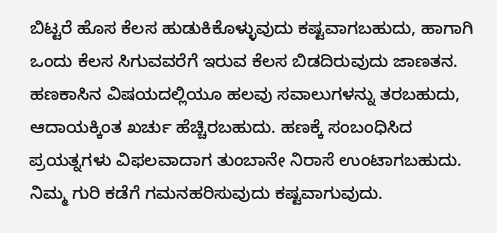ಬಿಟ್ಟರೆ ಹೊಸ ಕೆಲಸ ಹುಡುಕಿಕೊಳ್ಳುವುದು ಕಷ್ಟವಾಗಬಹುದು, ಹಾಗಾಗಿ ಒಂದು ಕೆಲಸ ಸಿಗುವವರೆಗೆ ಇರುವ ಕೆಲಸ ಬಿಡದಿರುವುದು ಜಾಣತನ.
ಹಣಕಾಸಿನ ವಿಷಯದಲ್ಲಿಯೂ ಹಲವು ಸವಾಲುಗಳನ್ನು ತರಬಹುದು, ಆದಾಯಕ್ಕಿಂತ ಖರ್ಚು ಹೆಚ್ಚಿರಬಹುದು. ಹಣಕ್ಕೆ ಸಂಬಂಧಿಸಿದ ಪ್ರಯತ್ನಗಳು ವಿಫಲವಾದಾಗ ತುಂಬಾನೇ ನಿರಾಸೆ ಉಂಟಾಗಬಹುದು. ನಿಮ್ಮ ಗುರಿ ಕಡೆಗೆ ಗಮನಹರಿಸುವುದು ಕಷ್ಟವಾಗುವುದು.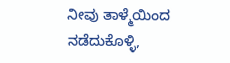ನೀವು ತಾಳ್ಮೆಯಿಂದ ನಡೆದುಕೊಳ್ಳಿ,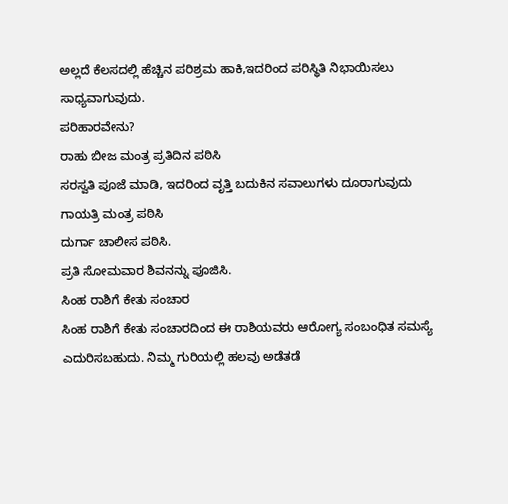ಅಲ್ಲದೆ ಕೆಲಸದಲ್ಲಿ ಹೆಚ್ಚಿನ ಪರಿಶ್ರಮ ಹಾಕಿ,ಇದರಿಂದ ಪರಿಸ್ಥಿತಿ ನಿಭಾಯಿಸಲು ಸಾಧ್ಯವಾಗುವುದು.
ಪರಿಹಾರವೇನು?
ರಾಹು ಬೀಜ ಮಂತ್ರ ಪ್ರತಿದಿನ ಪಠಿಸಿ
ಸರಸ್ವತಿ ಪೂಜೆ ಮಾಡಿ, ಇದರಿಂದ ವೃತ್ತಿ ಬದುಕಿನ ಸವಾಲುಗಳು ದೂರಾಗುವುದು
ಗಾಯತ್ರಿ ಮಂತ್ರ ಪಠಿಸಿ
ದುರ್ಗಾ ಚಾಲೀಸ ಪಠಿಸಿ.
ಪ್ರತಿ ಸೋಮವಾರ ಶಿವನನ್ನು ಪೂಜಿಸಿ.
ಸಿಂಹ ರಾಶಿಗೆ ಕೇತು ಸಂಚಾರ
ಸಿಂಹ ರಾಶಿಗೆ ಕೇತು ಸಂಚಾರದಿಂದ ಈ ರಾಶಿಯವರು ಆರೋಗ್ಯ ಸಂಬಂಧಿತ ಸಮಸ್ಯೆ ಎದುರಿಸಬಹುದು. ನಿಮ್ಮ ಗುರಿಯಲ್ಲಿ ಹಲವು ಅಡೆತಡೆ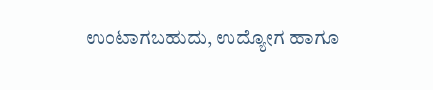ಉಂಟಾಗಬಹುದು, ಉದ್ಯೋಗ ಹಾಗೂ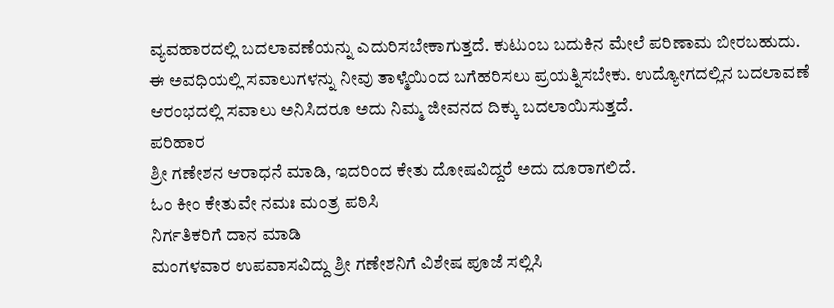ವ್ಯವಹಾರದಲ್ಲಿ ಬದಲಾವಣೆಯನ್ನು ಎದುರಿಸಬೇಕಾಗುತ್ತದೆ. ಕುಟುಂಬ ಬದುಕಿನ ಮೇಲೆ ಪರಿಣಾಮ ಬೀರಬಹುದು. ಈ ಅವಧಿಯಲ್ಲಿ ಸವಾಲುಗಳನ್ನು ನೀವು ತಾಳ್ಮೆಯಿಂದ ಬಗೆಹರಿಸಲು ಪ್ರಯತ್ನಿಸಬೇಕು. ಉದ್ಯೋಗದಲ್ಲಿನ ಬದಲಾವಣೆ ಆರಂಭದಲ್ಲಿ ಸವಾಲು ಅನಿಸಿದರೂ ಅದು ನಿಮ್ಮ ಜೀವನದ ದಿಕ್ಕು ಬದಲಾಯಿಸುತ್ತದೆ.
ಪರಿಹಾರ
ಶ್ರೀ ಗಣೇಶನ ಆರಾಧನೆ ಮಾಡಿ, ಇದರಿಂದ ಕೇತು ದೋಷವಿದ್ದರೆ ಅದು ದೂರಾಗಲಿದೆ.
ಓಂ ಕೀಂ ಕೇತುವೇ ನಮಃ ಮಂತ್ರ ಪಠಿಸಿ
ನಿರ್ಗತಿಕರಿಗೆ ದಾನ ಮಾಡಿ
ಮಂಗಳವಾರ ಉಪವಾಸವಿದ್ದು ಶ್ರೀ ಗಣೇಶನಿಗೆ ವಿಶೇಷ ಪೂಜೆ ಸಲ್ಲಿಸಿ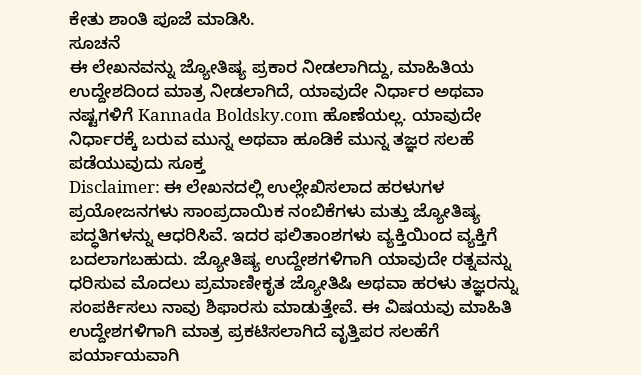ಕೇತು ಶಾಂತಿ ಪೂಜೆ ಮಾಡಿಸಿ.
ಸೂಚನೆ
ಈ ಲೇಖನವನ್ನು ಜ್ಯೋತಿಷ್ಯ ಪ್ರಕಾರ ನೀಡಲಾಗಿದ್ದು, ಮಾಹಿತಿಯ ಉದ್ದೇಶದಿಂದ ಮಾತ್ರ ನೀಡಲಾಗಿದೆ, ಯಾವುದೇ ನಿರ್ಧಾರ ಅಥವಾ ನಷ್ಟಗಳಿಗೆ Kannada Boldsky.com ಹೊಣೆಯಲ್ಲ. ಯಾವುದೇ ನಿರ್ಧಾರಕ್ಕೆ ಬರುವ ಮುನ್ನ ಅಥವಾ ಹೂಡಿಕೆ ಮುನ್ನ ತಜ್ಞರ ಸಲಹೆ ಪಡೆಯುವುದು ಸೂಕ್ತ
Disclaimer: ಈ ಲೇಖನದಲ್ಲಿ ಉಲ್ಲೇಖಿಸಲಾದ ಹರಳುಗಳ ಪ್ರಯೋಜನಗಳು ಸಾಂಪ್ರದಾಯಿಕ ನಂಬಿಕೆಗಳು ಮತ್ತು ಜ್ಯೋತಿಷ್ಯ ಪದ್ಧತಿಗಳನ್ನು ಆಧರಿಸಿವೆ. ಇದರ ಫಲಿತಾಂಶಗಳು ವ್ಯಕ್ತಿಯಿಂದ ವ್ಯಕ್ತಿಗೆ ಬದಲಾಗಬಹುದು. ಜ್ಯೋತಿಷ್ಯ ಉದ್ದೇಶಗಳಿಗಾಗಿ ಯಾವುದೇ ರತ್ನವನ್ನು ಧರಿಸುವ ಮೊದಲು ಪ್ರಮಾಣೀಕೃತ ಜ್ಯೋತಿಷಿ ಅಥವಾ ಹರಳು ತಜ್ಞರನ್ನು ಸಂಪರ್ಕಿಸಲು ನಾವು ಶಿಫಾರಸು ಮಾಡುತ್ತೇವೆ. ಈ ವಿಷಯವು ಮಾಹಿತಿ ಉದ್ದೇಶಗಳಿಗಾಗಿ ಮಾತ್ರ ಪ್ರಕಟಿಸಲಾಗಿದೆ ವೃತ್ತಿಪರ ಸಲಹೆಗೆ ಪರ್ಯಾಯವಾಗಿ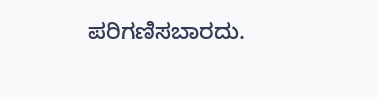ಪರಿಗಣಿಸಬಾರದು.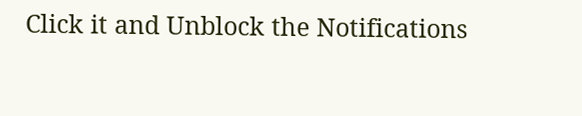Click it and Unblock the Notifications